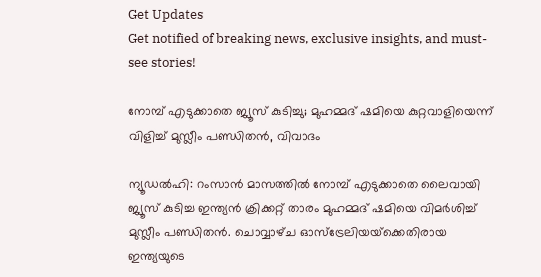Get Updates
Get notified of breaking news, exclusive insights, and must-see stories!

നോമ്പ് എടുക്കാതെ ജ്യൂസ് കുടിച്ചു; മുഹമ്മദ് ഷമിയെ കുറ്റവാളിയെന്ന് വിളിച്ച് മുസ്ലീം പണ്ഡിതൻ, വിവാദം

ന്യൂഡൽഹി: റംസാൻ മാസത്തിൽ നോമ്പ് എടുക്കാതെ ലൈവായി ജ്യൂസ് കുടിച്ച ഇന്ത്യൻ ക്രിക്കറ്റ് താരം മുഹമ്മദ് ഷമിയെ വിമർശിച്ച് മുസ്ലീം പണ്ഡിതൻ. ചൊവ്വാഴ്‌ച ഓസ്‌ട്രേലിയയ്‌ക്കെതിരായ ഇന്ത്യയുടെ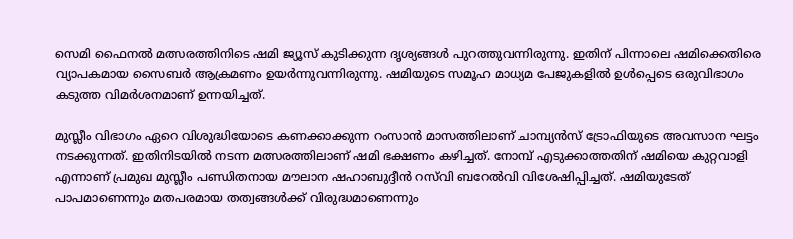സെമി ഫൈനൽ മത്സരത്തിനിടെ ഷമി ജ്യൂസ് കുടിക്കുന്ന ദൃശ്യങ്ങൾ പുറത്തുവന്നിരുന്നു. ഇതിന് പിന്നാലെ ഷമിക്കെതിരെ വ്യാപകമായ സൈബർ ആക്രമണം ഉയർന്നുവന്നിരുന്നു. ഷമിയുടെ സമൂഹ മാധ്യമ പേജുകളിൽ ഉൾപ്പെടെ ഒരുവിഭാഗം കടുത്ത വിമർശനമാണ് ഉന്നയിച്ചത്.

മുസ്ലീം വിഭാഗം ഏറെ വിശുദ്ധിയോടെ കണക്കാക്കുന്ന റംസാൻ മാസത്തിലാണ് ചാമ്പ്യൻസ് ട്രോഫിയുടെ അവസാന ഘട്ടം നടക്കുന്നത്. ഇതിനിടയിൽ നടന്ന മത്സരത്തിലാണ് ഷമി ഭക്ഷണം കഴിച്ചത്. നോമ്പ് എടുക്കാത്തതിന് ഷമിയെ കുറ്റവാളി എന്നാണ് പ്രമുഖ മുസ്ലീം പണ്ഡിതനായ മൗലാന ഷഹാബുദ്ദീൻ റസ്‌വി ബറേൽവി വിശേഷിപ്പിച്ചത്. ഷമിയുടേത് പാപമാണെന്നും മതപരമായ തത്വങ്ങൾക്ക് വിരുദ്ധമാണെന്നും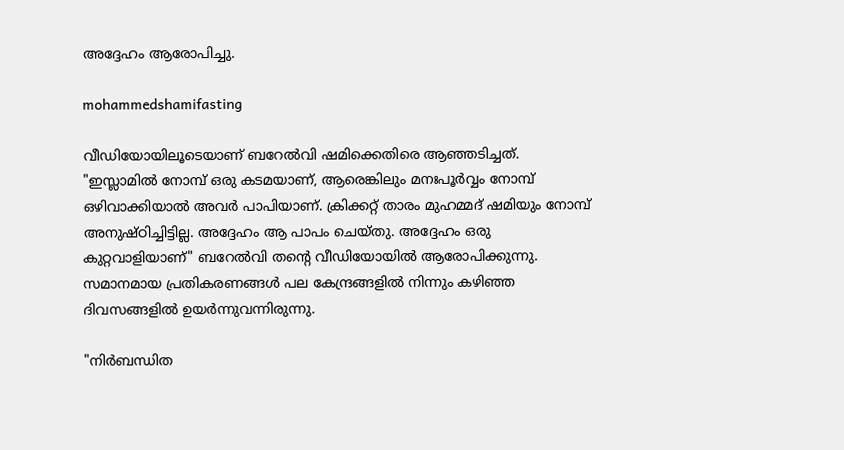അദ്ദേഹം ആരോപിച്ചു.

mohammedshamifasting

വീഡിയോയിലൂടെയാണ് ബറേൽവി ഷമിക്കെതിരെ ആഞ്ഞടിച്ചത്. "ഇസ്ലാമിൽ നോമ്പ് ഒരു കടമയാണ്, ആരെങ്കിലും മനഃപൂർവ്വം നോമ്പ് ഒഴിവാക്കിയാൽ അവർ പാപിയാണ്. ക്രിക്കറ്റ് താരം മുഹമ്മദ് ഷമിയും നോമ്പ് അനുഷ്ഠിച്ചിട്ടില്ല. അദ്ദേഹം ആ പാപം ചെയ്‌തു. അദ്ദേഹം ഒരു കുറ്റവാളിയാണ്" ബറേൽവി തന്റെ വീഡിയോയിൽ ആരോപിക്കുന്നു. സമാനമായ പ്രതികരണങ്ങൾ പല കേന്ദ്രങ്ങളിൽ നിന്നും കഴിഞ്ഞ ദിവസങ്ങളിൽ ഉയർന്നുവന്നിരുന്നു.

"നിർബന്ധിത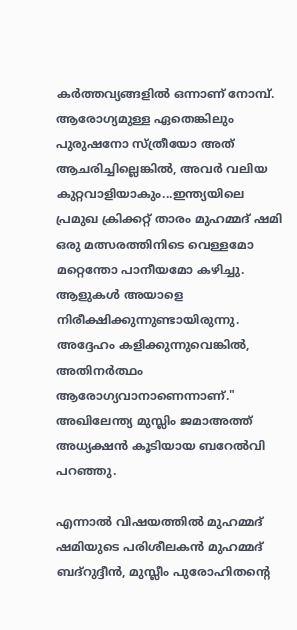കർത്തവ്യങ്ങളിൽ ഒന്നാണ് നോമ്പ്. ആരോഗ്യമുള്ള ഏതെങ്കിലും പുരുഷനോ സ്ത്രീയോ അത് ആചരിച്ചില്ലെങ്കിൽ, അവർ വലിയ കുറ്റവാളിയാകും...ഇന്ത്യയിലെ പ്രമുഖ ക്രിക്കറ്റ് താരം മുഹമ്മദ് ഷമി ഒരു മത്സരത്തിനിടെ വെള്ളമോ മറ്റെന്തോ പാനീയമോ കഴിച്ചു. ആളുകൾ അയാളെ നിരീക്ഷിക്കുന്നുണ്ടായിരുന്നു. അദ്ദേഹം കളിക്കുന്നുവെങ്കിൽ, അതിനർത്ഥം ആരോഗ്യവാനാണെന്നാണ്." അഖിലേന്ത്യ മുസ്ലിം ജമാഅത്ത് അധ്യക്ഷൻ കൂടിയായ ബറേൽവി പറഞ്ഞു.

എന്നാൽ വിഷയത്തിൽ മുഹമ്മദ് ഷമിയുടെ പരിശീലകൻ മുഹമ്മദ് ബദ്‌റുദ്ദീൻ, മുസ്ലീം പുരോഹിതന്റെ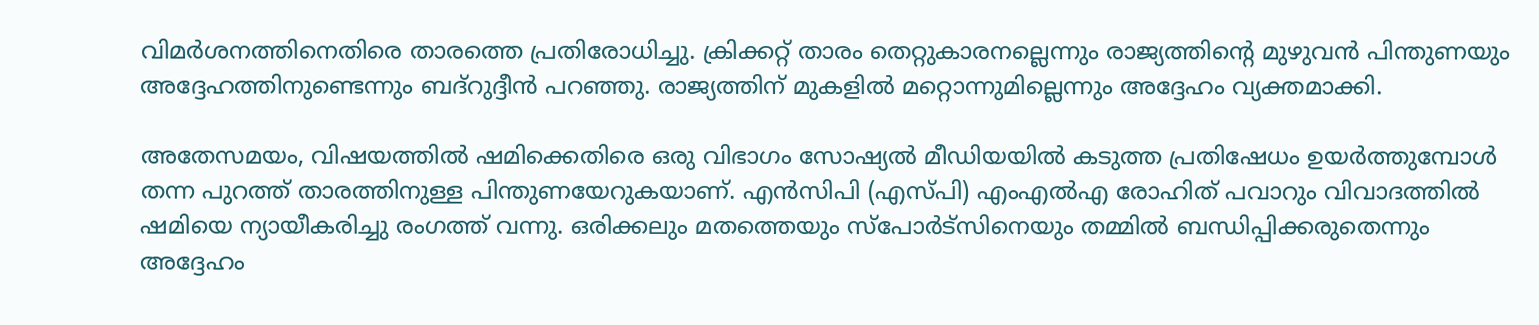വിമർശനത്തിനെതിരെ താരത്തെ പ്രതിരോധിച്ചു. ക്രിക്കറ്റ് താരം തെറ്റുകാരനല്ലെന്നും രാജ്യത്തിന്റെ മുഴുവൻ പിന്തുണയും അദ്ദേഹത്തിനുണ്ടെന്നും ബദ്‌റുദ്ദീൻ പറഞ്ഞു. രാജ്യത്തിന് മുകളിൽ മറ്റൊന്നുമില്ലെന്നും അദ്ദേഹം വ്യക്തമാക്കി.

അതേസമയം, വിഷയത്തിൽ ഷമിക്കെതിരെ ഒരു വിഭാഗം സോഷ്യൽ മീഡിയയിൽ കടുത്ത പ്രതിഷേധം ഉയർത്തുമ്പോൾ തന്ന പുറത്ത് താരത്തിനുള്ള പിന്തുണയേറുകയാണ്. എൻസിപി (എസ്‌പി) എംഎൽഎ രോഹിത് പവാറും വിവാദത്തിൽ ഷമിയെ ന്യായീകരിച്ചു രംഗത്ത് വന്നു. ഒരിക്കലും മതത്തെയും സ്‌പോർട്‌സിനെയും തമ്മിൽ ബന്ധിപ്പിക്കരുതെന്നും അദ്ദേഹം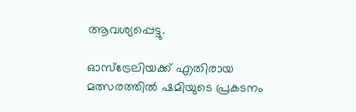ആവശ്യപ്പെട്ടു.

ഓസ്‌ട്രേലിയക്ക് എതിരായ മത്സരത്തിൽ ഷമിയുടെ പ്രകടനം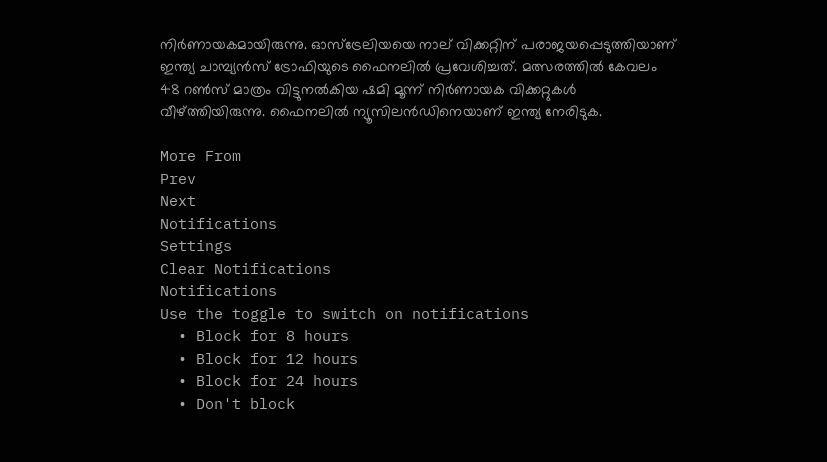നിർണായകമായിരുന്നു. ഓസ്‌ട്രേലിയയെ നാല് വിക്കറ്റിന് പരാജയപ്പെടുത്തിയാണ് ഇന്ത്യ ചാമ്പ്യൻസ് ട്രോഫിയുടെ ഫൈനലിൽ പ്രവേശിച്ചത്. മത്സരത്തിൽ കേവലം 48 റൺസ് മാത്രം വിട്ടുനൽകിയ ഷമി മൂന്ന് നിർണായക വിക്കറ്റുകൾ വീഴ്ത്തിയിരുന്നു. ഫൈനലിൽ ന്യൂസിലൻഡിനെയാണ് ഇന്ത്യ നേരിടുക.

More From
Prev
Next
Notifications
Settings
Clear Notifications
Notifications
Use the toggle to switch on notifications
  • Block for 8 hours
  • Block for 12 hours
  • Block for 24 hours
  • Don't block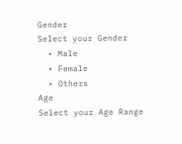Gender
Select your Gender
  • Male
  • Female
  • Others
Age
Select your Age Range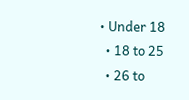• Under 18
  • 18 to 25
  • 26 to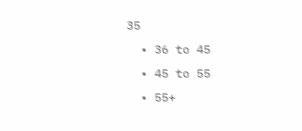35
  • 36 to 45
  • 45 to 55
  • 55+